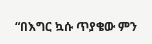“በእግር ኳሱ ጥያቄው ምን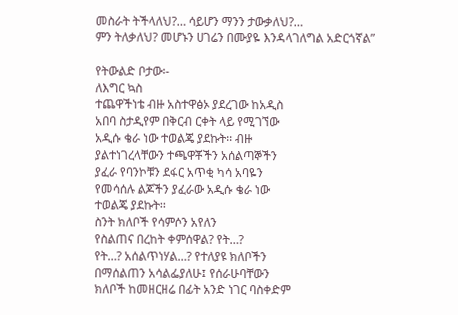መስራት ትችላለህ?… ሳይሆን ማንን ታውቃለህ?…
ምን ትለቃለህ? መሆኑን ሀገሬን በሙያዬ እንዳላገለግል አድርጎኛል”

የትውልድ ቦታው፡-
ለእግር ኳስ
ተጨዋችነቴ ብዙ አስተዋፅኦ ያደረገው ከአዲስ
አበባ ስታዲየም በቅርብ ርቀት ላይ የሚገኘው
አዲሱ ቄራ ነው ተወልጄ ያደኩት፡፡ ብዙ
ያልተነገረላቸውን ተጫዋቾችን አሰልጣኞችን
ያፈራ የባንኮቹን ደፋር አጥቂ ካሳ አባዬን
የመሳሰሉ ልጆችን ያፈራው አዲሱ ቄራ ነው
ተወልጄ ያደኩት፡፡
ስንት ክለቦች የሳምሶን አየለን
የስልጠና በረከት ቀምሰዋል? የት…?
የት…? አሰልጥነሃል…? የተለያዩ ክለቦችን
በማሰልጠን አሳልፌያለሁ፤ የሰራሁባቸውን
ክለቦች ከመዘርዘሬ በፊት አንድ ነገር ባስቀድም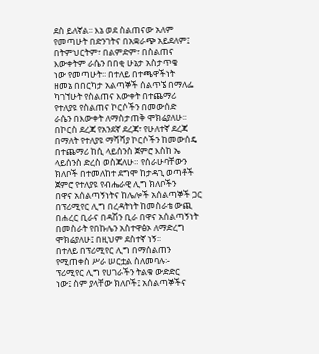ደስ ይለኛል፡፡ እኔ ወደ ስልጠናው አለም
የመጣሁት በድንገትና በአቋራጭ አይደለም፤
በትምህርትም፣ በልምድም፣ በስልጠና
እውቀትም ራሴን በበቂ ሁኔታ አስታጥቄ
ነው የመጣሁት፡፡ በተለይ በተጫዋችነት
ዘመኔ በበርካታ አልጣኞች ሰልጥኜ በማለፌ
ካገኘሁት የስልጠና እውቀት በተጨማሪ
የተለያዩ የስልጠና ኮርሶችን በመውሰድ
ራሴን በእውቀት ለማስታጠቅ ሞክሬያለሁ፡፡
በኮርስ ደረጃ የአንደኛ ደረጃ፣ የሁለተኛ ደረጃ
በማለት የተለያዩ ማሻሻያ ኮርሶችን ከመውሰዴ
በተጨማሪ ከሲ ላይሰንስ ጀምሮ እስከ ኤ
ላይሰንስ ድረስ ወስጃለሁ። የሰራሁባቸውን
ክለቦች በተመለከተ ደግሞ ከታዳጊ ወጣቶች
ጀምሮ የተለያዩ የብሔራዊ ሊግ ክለቦችን
በዋና አሰልጣኝነትና ከሌሎች አሰልጣኞች ጋር
በፕሪሚየር ሊግ በረዳትነት ከመስራቴ ውጪ
በሐረር ቢራና በዳሽን ቢራ በዋና አሰልጣኝነት
በመስራት የበኩሌን አስተዋፅኦ ለማድረግ
ሞክሬያለሁ፤ በዚህም ደስተኛ ነኝ፡፡
በተለይ በፕሪሚየር ሊግ በማሰልጠን
የሚጠቀስ ሥራ ሠርቷል ስለመባሉ፡-
ፕሪሚየር ሊግ የሀገራችን ትልቁ ውድድር
ነው፤ ስም ያላቸው ክለቦች፤ አሰልጣኞችና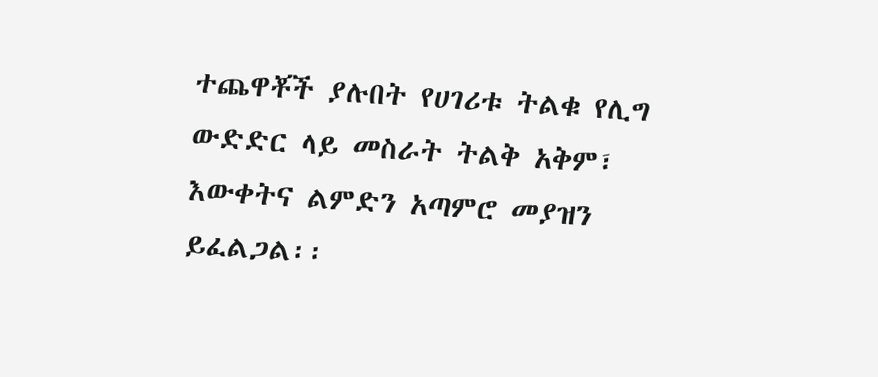ተጨዋቾች ያሉበት የሀገሪቱ ትልቁ የሊግ
ውድድር ላይ መስራት ትልቅ አቅም፣
እውቀትና ልምድን አጣምሮ መያዝን
ይፈልጋል፡፡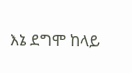እኔ ደግሞ ከላይ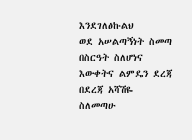እንደገለፅኩልህ
ወደ አሠልጣኝነት ስመጣ በስርዓት ስለሆነና
እውቀትና ልምዴን ደረጃ በደረጃ አሻሽዬ
ስለመጣሁ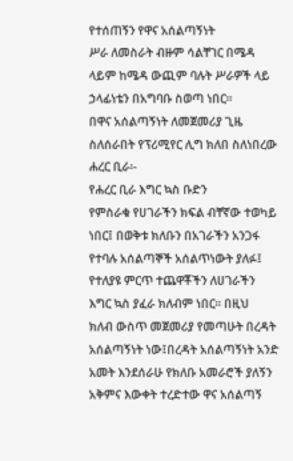የተሰጠኝን የዋና አሰልጣኝነት
ሥራ ለመስራት ብዙም ሳልቸገር በሜዳ
ላይም ከሜዳ ውጪም ባሉት ሥራዎች ላይ
ኃላፊነቴን በአግባቡ ስወጣ ነበር፡፡
በዋና አሰልጣኝነት ለመጀመሪያ ጊዜ
ስለሰራበት የፕሪሚየር ሊግ ክለበ ስለነበረው
ሐረር ቢራ፡-
የሐረር ቢራ እግር ኳስ ቡድን
የምስራቁ የሀገራችን ክፍል ብቸኛው ተወካይ
ነበር፤ በወቅቱ ክለቡን በአገራችን አንጋፋ
የተባሉ አሰልጣኞች አሰልጥነውት ያለፉ፤
የተለያዩ ምርጥ ተጨዋቾችን ለሀገራችን
እግር ኳስ ያፈራ ክለብም ነበር፡፡ በዚህ
ክለብ ውስጥ መጀመሪያ የመጣሁት በረዳት
አሰልጣኝነት ነው፤በረዳት አሰልጣኝነት አንድ
አመት እንደሰራሁ የክለቡ አመራሮች ያለኝን
አቅምና እውቀት ተረድተው ዋና አሰልጣኝ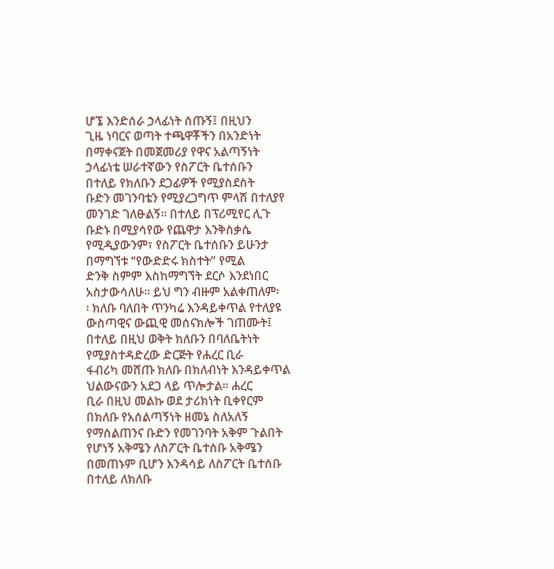ሆኜ እንድሰራ ኃላፊነት ሰጡኝ፤ በዚህን
ጊዜ ነባርና ወጣት ተጫዋቾችን በአንድነት
በማቀናጀት በመጀመሪያ የዋና አልጣኝነት
ኃላፊነቴ ሠራተኛውን የስፖርት ቤተሰቡን
በተለይ የክለቡን ደጋፊዎች የሚያስደስት
ቡድን መገንባቴን የሚያረጋግጥ ምላሽ በተለያየ
መንገድ ገለፁልኝ፡፡ በተለይ በፕሪሚየር ሊጉ
ቡድኑ በሚያሳየው የጨዋታ እንቅስቃሴ
የሚዲያውንም፣ የስፖርት ቤተሰቡን ይሁንታ
በማግኘቱ “የውድድሩ ክስተት” የሚል
ድንቅ ስምም እስከማግኘት ደርሶ እንደነበር
አስታውሳለሁ፡፡ ይህ ግን ብዙም አልቀጠለም፡
፡ ክለቡ ባለበት ጥንካሬ እንዳይቀጥል የተለያዩ
ውስጣዊና ውጪዊ መሰናክሎች ገጠሙት፤
በተለይ በዚህ ወቅት ክለቡን በባለቤትነት
የሚያስተዳድረው ድርጅት የሐረር ቢራ
ፋብሪካ መሸጡ ክለቡ በክለብነት እንዳይቀጥል
ህልውናውን አደጋ ላይ ጥሎታል፡፡ ሐረር
ቢራ በዚህ መልኩ ወደ ታሪክነት ቢቀየርም
በክለቡ የአሰልጣኝነት ዘመኔ ስለአለኝ
የማሰልጠንና ቡድን የመገንባት አቅም ጉልበት
የሆነኝ አቅሜን ለስፖርት ቤተሰቡ አቅሜን
በመጠኑም ቢሆን እንዳሳይ ለስፖርት ቤተሰቡ
በተለይ ለክለቡ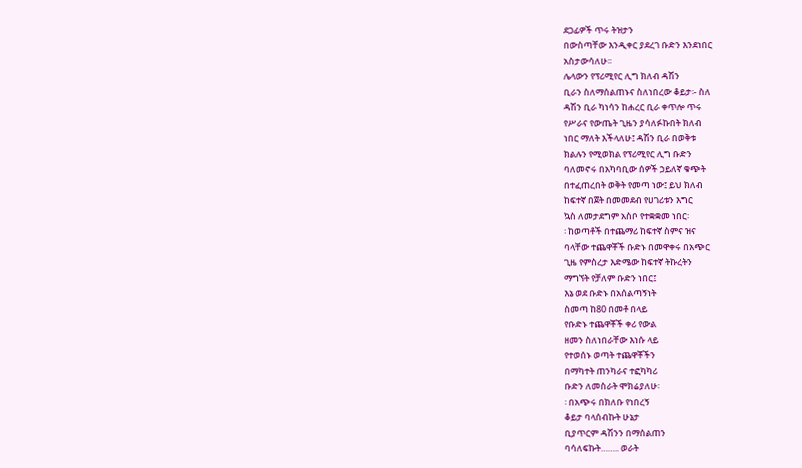ደጋፊዎች ጥሩ ትዝታን
በውስጣቸው እንዲቀር ያደረገ ቡድን እንደነበር
አስታውሳለሁ፡፡
ሌላውን የፕሪሚየር ሊግ ክለብ ዳሽን
ቢራን ስለማሰልጠኑና ስለነበረው ቆይታ፡- ስለ
ዳሽን ቢራ ካነሳን ከሐረር ቢራ ቀጥሎ ጥሩ
የሥራና የውጤት ጊዜን ያሳለፉኩበት ክለብ
ነበር ማለት እችላለሁ፤ ዳሽን ቢራ በወቅቱ
ክልሉን የሚወክል የፕሪሚየር ሊግ ቡድን
ባለመኖሩ በአካባቢው ሰዎች ኃይለኛ ቁጭት
በተፈጠረበት ወቅት የመጣ ነው፤ ይህ ክለብ
ከፍተኛ በጀት በመመደብ የሀገሪቱን እግር
ኳስ ለመታደግም አስቦ የተቋቋመ ነበር፡
፡ ከወጣቶች በተጨማሪ ከፍተኛ ስምና ዝና
ባላቸው ተጨዋቾች ቡድኑ በመዋቀሩ በአጭር
ጊዜ የምስረታ እድሜው ከፍተኛ ትኩረትን
ማግኘት የቻለም ቡድን ነበር፤
እኔ ወደ ቡድኑ በአሰልጣኝነት
ስመጣ ከ80 በመቶ በላይ
የቡድኑ ተጨዋቾች ቀሪ የውል
ዘመን ስለነበራቸው እነሱ ላይ
የተወሰኑ ወጣት ተጨዋቾችን
በማካተት ጠንካራና ተፎካካሪ
ቡድን ለመስራት ሞክሬያለሁ፡
፡ በአጭሩ በክለቡ የነበረኝ
ቆይታ ባላሰብኩት ሁኔታ
ቢያጥርም ዳሽንን በማሰልጠን
ባሳለፍኩት…….. ወራት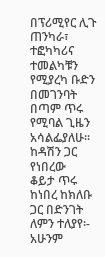በፕሪሚየር ሊጉ ጠንካራ፣
ተፎካካሪና ተመልካቹን
የሚያረካ ቡድን በመገንባት
በጣም ጥሩ የሚባል ጊዜን
አሳልፌያለሁ፡፡
ከዳሽን ጋር የነበረው
ቆይታ ጥሩ ከነበረ ከክለቡ
ጋር በድንገት ለምን ተለያየ፡-
አሁንም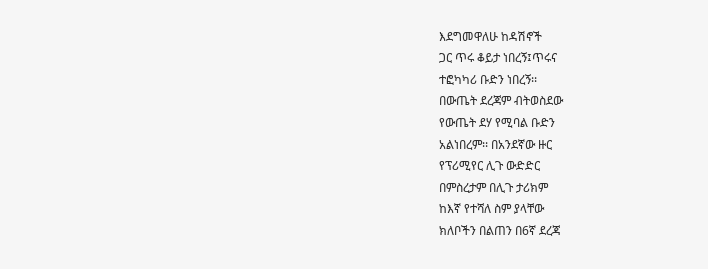እደግመዋለሁ ከዳሽኖች
ጋር ጥሩ ቆይታ ነበረኝ፤ጥሩና
ተፎካካሪ ቡድን ነበረኝ፡፡
በውጤት ደረጃም ብትወስደው
የውጤት ደሃ የሚባል ቡድን
አልነበረም፡፡ በአንደኛው ዙር
የፕሪሚየር ሊጉ ውድድር
በምስረታም በሊጉ ታሪክም
ከእኛ የተሻለ ስም ያላቸው
ክለቦችን በልጠን በ6ኛ ደረጃ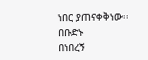ነበር ያጠናቀቅነው፡፡ በቡድኑ
በነበረኝ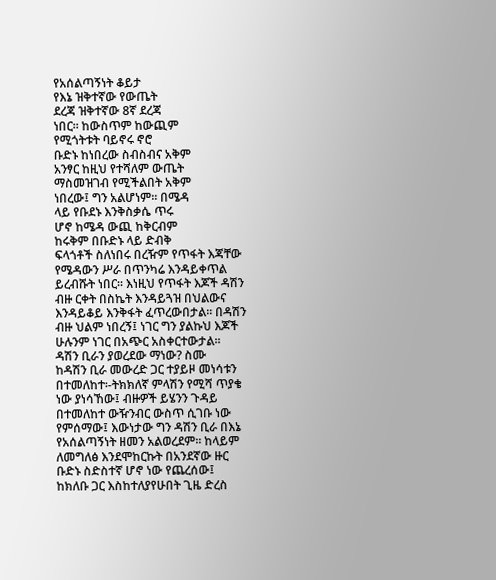የአሰልጣኝነት ቆይታ
የእኔ ዝቅተኛው የውጤት
ደረጃ ዝቅተኛው 8ኛ ደረጃ
ነበር፡፡ ከውስጥም ከውጪም
የሚጎትቱት ባይኖሩ ኖሮ
ቡድኑ ከነበረው ስብስብና አቅም
አንፃር ከዚህ የተሻለም ውጤት
ማስመዝገብ የሚችልበት አቅም
ነበረው፤ ግን አልሆነም፡፡ በሜዳ
ላይ የቡደኑ እንቅስቃሴ ጥሩ
ሆኖ ከሜዳ ውጪ ከቅርብም
ከሩቅም በቡድኑ ላይ ድብቅ
ፍላጎቶች ስለነበሩ በረዥም የጥፋት እጃቸው
የሜዳውን ሥራ በጥንካሬ እንዳይቀጥል
ይረብሹት ነበር፡፡ እነዚህ የጥፋት እጆች ዳሽን
ብዙ ርቀት በስኬት እንዳይጓዝ በህልውና
እንዳይቆይ እንቅፋት ፈጥረውበታል፡፡ በዳሽን
ብዙ ህልም ነበረኝ፤ ነገር ግን ያልኩህ እጆች
ሁሉንም ነገር በአጭር አስቀርተውታል፡፡
ዳሽን ቢራን ያወረደው ማነው? ስሙ
ከዳሽን ቢራ መውረድ ጋር ተያይዞ መነሳቱን
በተመለከተ፡-ትክክለኛ ምላሽን የሚሻ ጥያቄ
ነው ያነሳኸው፤ ብዙዎች ይሄንን ጉዳይ
በተመለከተ ውዥንብር ውስጥ ሲገቡ ነው
የምሰማው፤ እውነታው ግን ዳሽን ቢራ በእኔ
የአሰልጣኝነት ዘመን አልወረደም፡፡ ከላይም
ለመግለፅ እንደሞከርኩት በአንደኛው ዙር
ቡድኑ ስድስተኛ ሆኖ ነው የጨረሰው፤
ከክለቡ ጋር እስከተለያየሁበት ጊዜ ድረስ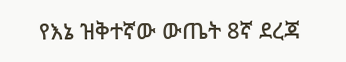የእኔ ዝቅተኛው ውጤት 8ኛ ደረጃ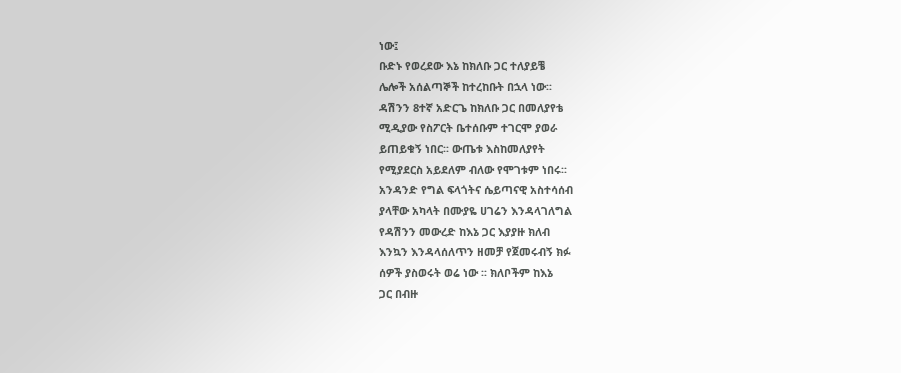ነው፤
ቡድኑ የወረደው እኔ ከክለቡ ጋር ተለያይቼ
ሌሎች አሰልጣኞች ከተረከቡት በኋላ ነው፡፡
ዳሽንን 8ተኛ አድርጌ ከክለቡ ጋር በመለያየቴ
ሚዲያው የስፖርት ቤተሰቡም ተገርሞ ያወራ
ይጠይቁኝ ነበር፡፡ ውጤቱ እስከመለያየት
የሚያደርስ አይደለም ብለው የሞገቱም ነበሩ፡፡
አንዳንድ የግል ፍላጎትና ሴይጣናዊ አስተሳሰብ
ያላቸው አካላት በሙያዬ ሀገሬን እንዳላገለግል
የዳሽንን መውረድ ከእኔ ጋር እያያዙ ክለብ
እንኳን እንዳላሰለጥን ዘመቻ የጀመሩብኝ ክፉ
ሰዎች ያስወሩት ወሬ ነው ፡፡ ክለቦችም ከእኔ
ጋር በብዙ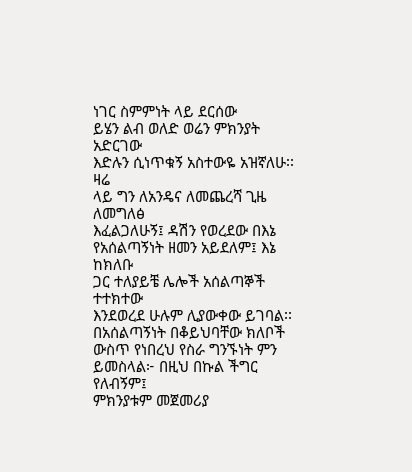ነገር ስምምነት ላይ ደርሰው
ይሄን ልብ ወለድ ወሬን ምክንያት አድርገው
እድሉን ሲነጥቁኝ አስተውዬ አዝኛለሁ፡፡ ዛሬ
ላይ ግን ለአንዴና ለመጨረሻ ጊዜ ለመግለፅ
እፈልጋለሁኝ፤ ዳሽን የወረደው በእኔ
የአሰልጣኝነት ዘመን አይደለም፤ እኔ ከክለቡ
ጋር ተለያይቼ ሌሎች አሰልጣኞች ተተክተው
እንደወረደ ሁሉም ሊያውቀው ይገባል፡፡
በአሰልጣኝነት በቆይህባቸው ክለቦች
ውስጥ የነበረህ የስራ ግንኙነት ምን
ይመስላል፦ በዚህ በኩል ችግር የለብኝም፤
ምክንያቱም መጀመሪያ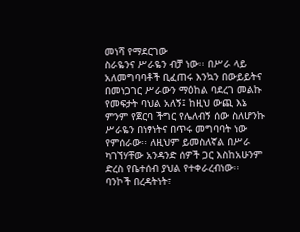መነሻ የማደርገው
ስራዬንና ሥራዬን ብቻ ነው፡፡ በሥራ ላይ
አለመግባባቶች ቢፈጠሩ እንኳን በውይይትና
በመነጋገር ሥራውን ማዕከል ባደረገ መልኩ
የመፍታት ባህል አለኝ፤ ከዚህ ውጪ እኔ
ምንም የጀርባ ችግር የሌለብኝ ሰው ስለሆንኩ
ሥራዬን በነፃነትና በጥሩ መግባባት ነው
የምሰራው፡፡ ለዚህም ይመስለኛል በሥራ
ካገኘሃቸው አንዳንድ ሰዎች ጋር እስከአሁንም
ድረስ የቤተሰብ ያህል የተቀራረብነው፡፡
ባንኮች በረዳትነት፣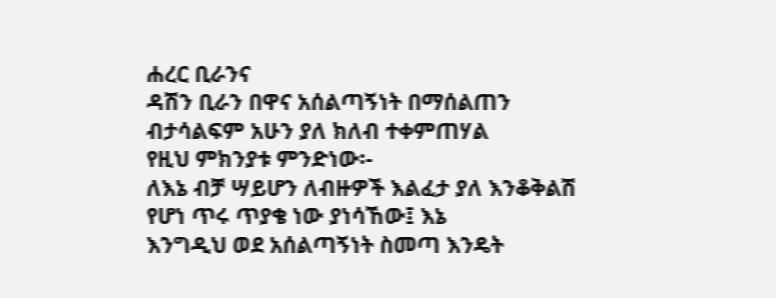ሐረር ቢራንና
ዳሽን ቢራን በዋና አሰልጣኝነት በማሰልጠን
ብታሳልፍም አሁን ያለ ክለብ ተቀምጠሃል
የዚህ ምክንያቱ ምንድነው፡-
ለእኔ ብቻ ሣይሆን ለብዙዎች እልፈታ ያለ እንቆቅልሽ
የሆነ ጥሩ ጥያቄ ነው ያነሳኸው፤ እኔ
እንግዲህ ወደ አሰልጣኝነት ስመጣ እንዴት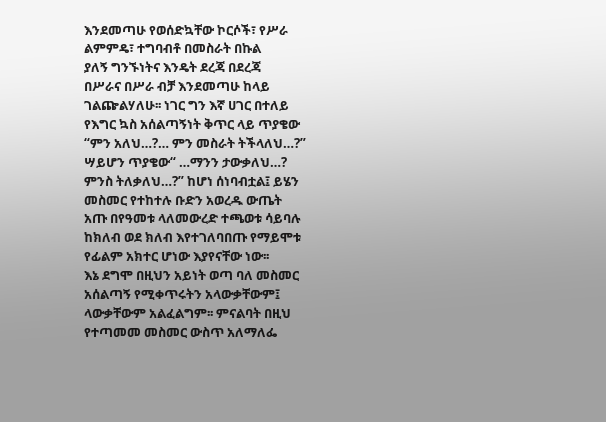እንደመጣሁ የወሰድኳቸው ኮርሶች፣ የሥራ
ልምምዴ፣ ተግባብቶ በመስራት በኩል
ያለኝ ግንኙነትና እንዴት ደረጃ በደረጃ
በሥራና በሥራ ብቻ እንደመጣሁ ከላይ
ገልጬልሃለሁ፡፡ ነገር ግን እኛ ሀገር በተለይ
የእግር ኳስ አሰልጣኝነት ቅጥር ላይ ጥያቄው
“ምን አለህ…?… ምን መስራት ትችላለህ…?”
ሣይሆን ጥያቄው“ …ማንን ታውቃለህ…?
ምንስ ትለቃለህ…?” ከሆነ ሰነባብቷል፤ ይሄን
መስመር የተከተሉ ቡድን አወረዱ ውጤት
አጡ በየዓመቱ ላለመውረድ ተጫወቱ ሳይባሉ
ከክለብ ወደ ክለብ እየተገለባበጡ የማይሞቱ
የፊልም አክተር ሆነው እያየናቸው ነው፡፡
እኔ ደግሞ በዚህን አይነት ወጣ ባለ መስመር
አሰልጣኝ የሚቀጥሩትን አላውቃቸውም፤
ላውቃቸውም አልፈልግም፡፡ ምናልባት በዚህ
የተጣመመ መስመር ውስጥ አለማለፌ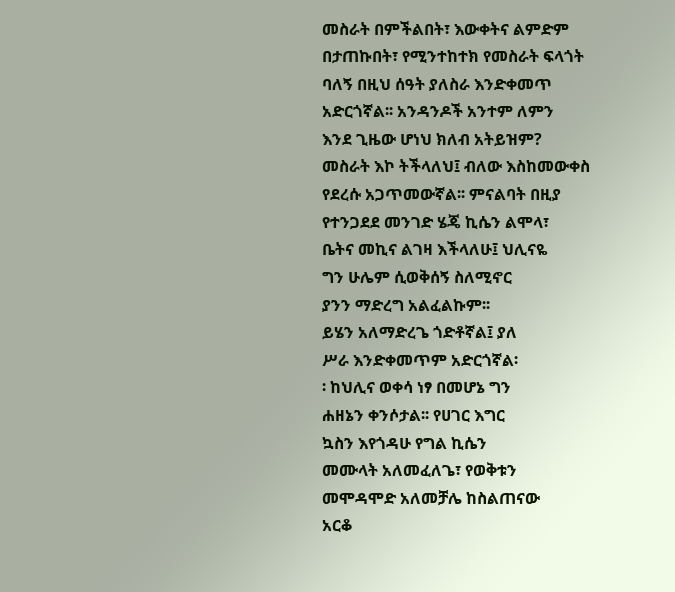መስራት በምችልበት፣ እውቀትና ልምድም
በታጠኩበት፣ የሚንተከተክ የመስራት ፍላጎት
ባለኝ በዚህ ሰዓት ያለስራ እንድቀመጥ
አድርጎኛል፡፡ አንዳንዶች አንተም ለምን
እንደ ጊዜው ሆነህ ክለብ አትይዝም?
መስራት እኮ ትችላለህ፤ ብለው እስከመውቀስ
የደረሱ አጋጥመውኛል፡፡ ምናልባት በዚያ
የተንጋደደ መንገድ ሄጄ ኪሴን ልሞላ፣
ቤትና መኪና ልገዛ እችላለሁ፤ ህሊናዬ
ግን ሁሌም ሲወቅሰኝ ስለሚኖር
ያንን ማድረግ አልፈልኩም፡፡
ይሄን አለማድረጌ ጎድቶኛል፤ ያለ
ሥራ እንድቀመጥም አድርጎኛል፡
፡ ከህሊና ወቀሳ ነፃ በመሆኔ ግን
ሐዘኔን ቀንሶታል፡፡ የሀገር እግር
ኳስን እየጎዳሁ የግል ኪሴን
መሙላት አለመፈለጌ፣ የወቅቱን
መሞዳሞድ አለመቻሌ ከስልጠናው
አርቆ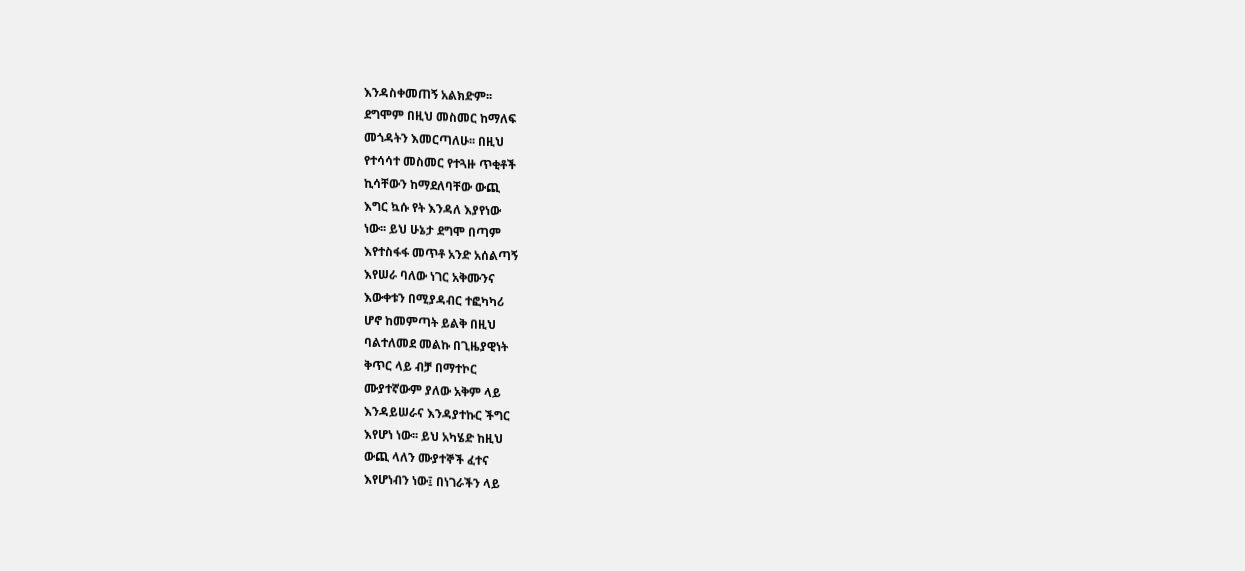እንዳስቀመጠኝ አልክድም፡፡
ደግሞም በዚህ መስመር ከማለፍ
መጎዳትን እመርጣለሁ፡፡ በዚህ
የተሳሳተ መስመር የተጓዙ ጥቂቶች
ኪሳቸውን ከማደለባቸው ውጪ
እግር ኳሱ የት እንዳለ እያየነው
ነው፡፡ ይህ ሁኔታ ደግሞ በጣም
እየተስፋፋ መጥቶ አንድ አሰልጣኝ
እየሠራ ባለው ነገር አቅሙንና
እውቀቱን በሚያዳብር ተፎካካሪ
ሆኖ ከመምጣት ይልቅ በዚህ
ባልተለመደ መልኩ በጊዜያዊነት
ቅጥር ላይ ብቻ በማተኮር
ሙያተኛውም ያለው አቅም ላይ
እንዳይሠራና እንዳያተኩር ችግር
እየሆነ ነው፡፡ ይህ አካሄድ ከዚህ
ውጪ ላለን ሙያተኞች ፈተና
እየሆነብን ነው፤ በነገራችን ላይ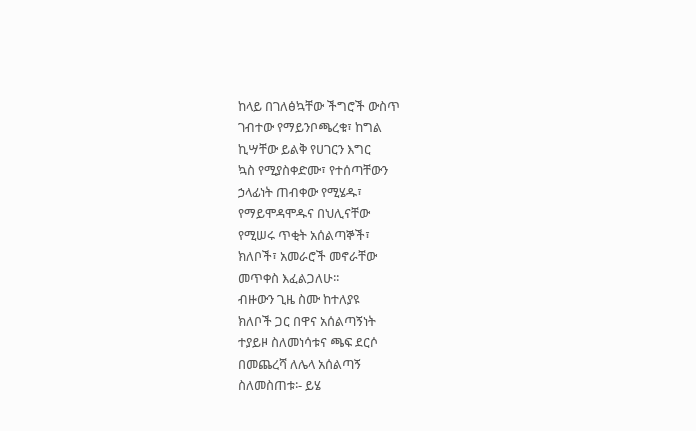ከላይ በገለፅኳቸው ችግሮች ውስጥ
ገብተው የማይንቦጫረቁ፣ ከግል
ኪሣቸው ይልቅ የሀገርን እግር
ኳስ የሚያስቀድሙ፣ የተሰጣቸውን
ኃላፊነት ጠብቀው የሚሄዱ፣
የማይሞዳሞዱና በህሊናቸው
የሚሠሩ ጥቂት አሰልጣኞች፣
ክለቦች፣ አመራሮች መኖራቸው
መጥቀስ እፈልጋለሁ፡፡
ብዙውን ጊዜ ስሙ ከተለያዩ
ክለቦች ጋር በዋና አሰልጣኝነት
ተያይዞ ስለመነሳቱና ጫፍ ደርሶ
በመጨረሻ ለሌላ አሰልጣኝ
ስለመስጠቱ፡- ይሄ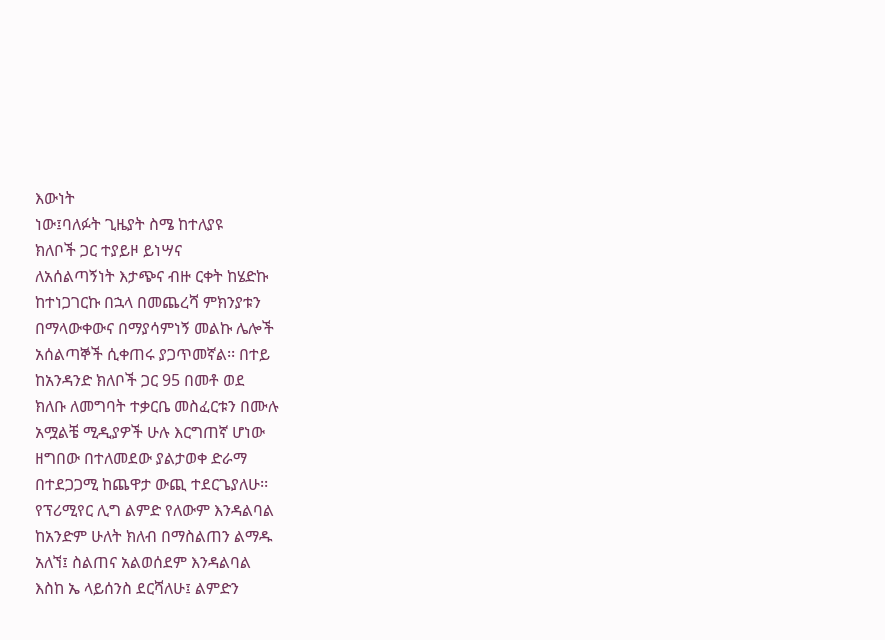እውነት
ነው፤ባለፉት ጊዜያት ስሜ ከተለያዩ
ክለቦች ጋር ተያይዞ ይነሣና
ለአሰልጣኝነት እታጭና ብዙ ርቀት ከሄድኩ
ከተነጋገርኩ በኋላ በመጨረሻ ምክንያቱን
በማላውቀውና በማያሳምነኝ መልኩ ሌሎች
አሰልጣኞች ሲቀጠሩ ያጋጥመኛል፡፡ በተይ
ከአንዳንድ ክለቦች ጋር 95 በመቶ ወደ
ክለቡ ለመግባት ተቃርቤ መስፈርቱን በሙሉ
አሟልቼ ሚዲያዎች ሁሉ እርግጠኛ ሆነው
ዘግበው በተለመደው ያልታወቀ ድራማ
በተደጋጋሚ ከጨዋታ ውጪ ተደርጌያለሁ፡፡
የፕሪሚየር ሊግ ልምድ የለውም እንዳልባል
ከአንድም ሁለት ክለብ በማስልጠን ልማዱ
አለኘ፤ ስልጠና አልወሰደም እንዳልባል
እስከ ኤ ላይሰንስ ደርሻለሁ፤ ልምድን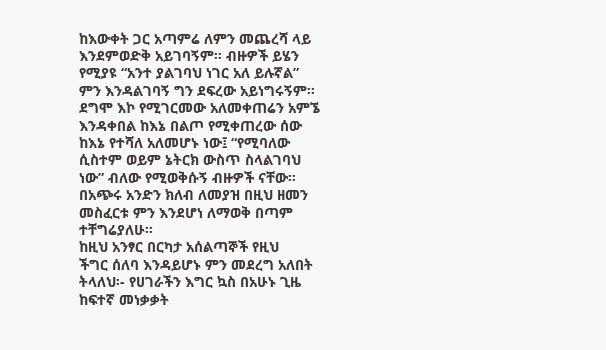ከእውቀት ጋር አጣምሬ ለምን መጨረሻ ላይ
እንደምወድቅ አይገባኝም፡፡ ብዙዎች ይሄን
የሚያዩ “አንተ ያልገባህ ነገር አለ ይሉኛል”
ምን እንዳልገባኝ ግን ደፍረው አይነግሩኝም፡፡
ደግሞ እኮ የሚገርመው አለመቀጠሬን አምኜ
እንዳቀበል ከእኔ በልጦ የሚቀጠረው ሰው
ከእኔ የተሻለ አለመሆኑ ነው፤ “የሚባለው
ሲስተም ወይም ኔትርክ ውስጥ ስላልገባህ
ነው” ብለው የሚወቅሱኝ ብዙዎች ናቸው፡፡
በአጭሩ አንድን ክለብ ለመያዝ በዚህ ዘመን
መስፈርቱ ምን እንደሆነ ለማወቅ በጣም
ተቸግሬያለሁ፡፡
ከዚህ አንፃር በርካታ አሰልጣኞች የዚህ
ችግር ሰለባ እንዳይሆኑ ምን መደረግ አለበት
ትላለህ፡- የሀገራችን እግር ኳስ በአሁኑ ጊዜ
ከፍተኛ መነቃቃት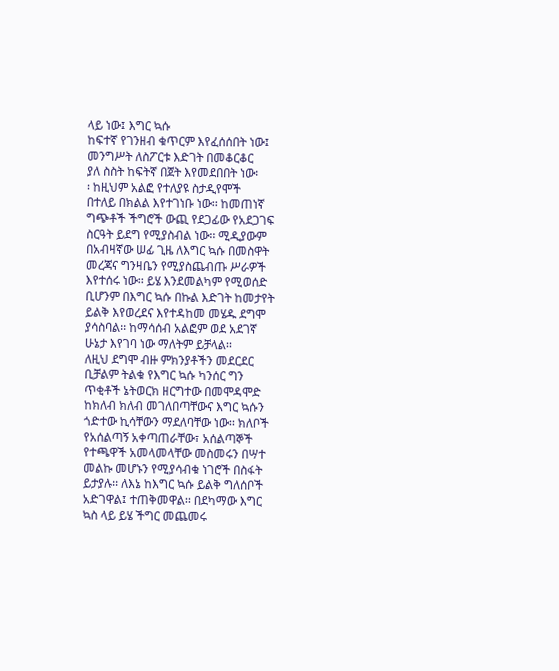ላይ ነው፤ እግር ኳሱ
ከፍተኛ የገንዘብ ቁጥርም እየፈሰሰበት ነው፤
መንግሥት ለስፖርቱ እድገት በመቆርቆር
ያለ ስስት ከፍትኛ በጀት እየመደበበት ነው፡
፡ ከዚህም አልፎ የተለያዩ ስታዲየሞች
በተለይ በክልል እየተገነቡ ነው፡፡ ከመጠነኛ
ግጭቶች ችግሮች ውጪ የደጋፊው የአደጋገፍ
ስርዓት ይደግ የሚያስብል ነው፡፡ ሚዲያውም
በአብዛኛው ሠፊ ጊዜ ለእግር ኳሱ በመስዋት
መረጃና ግንዛቤን የሚያስጨብጡ ሥራዎች
እየተሰሩ ነው፡፡ ይሄ እንደመልካም የሚወሰድ
ቢሆንም በእግር ኳሱ በኩል እድገት ከመታየት
ይልቅ እየወረደና እየተዳከመ መሄዱ ደግሞ
ያሳስባል፡፡ ከማሳሰብ አልፎም ወደ አደገኛ
ሁኔታ እየገባ ነው ማለትም ይቻላል፡፡
ለዚህ ደግሞ ብዙ ምክንያቶችን መደርደር
ቢቻልም ትልቁ የእግር ኳሱ ካንሰር ግን
ጥቂቶች ኔትወርክ ዘርግተው በመሞዳሞድ
ከክለብ ክለብ መገለበጣቸውና እግር ኳሱን
ጎድተው ኪሳቸውን ማደለባቸው ነው፡፡ ክለቦች
የአሰልጣኝ አቀጣጠራቸው፣ አሰልጣኞች
የተጫዋች አመላመላቸው መስመሩን በሣተ
መልኩ መሆኑን የሚያሳብቁ ነገሮች በስፋት
ይታያሉ፡፡ ለእኔ ከእግር ኳሱ ይልቅ ግለሰቦች
አድገዋል፤ ተጠቅመዋል፡፡ በደካማው እግር
ኳስ ላይ ይሄ ችግር መጨመሩ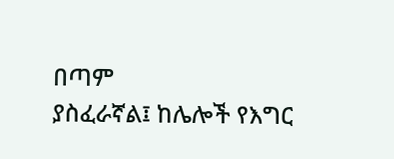በጣም
ያስፈራኛል፤ ከሌሎች የእግር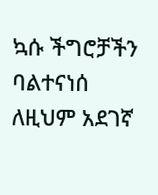ኳሱ ችግሮቻችን
ባልተናነሰ ለዚህም አደገኛ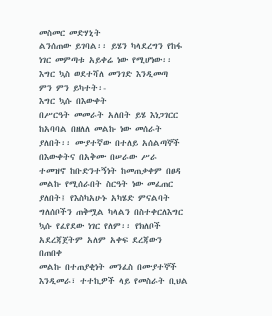መስመር መድሃኒት
ልንሰጠው ይገባል፡፡ ይሄን ካላደረግን የከፋ
ነገር መምጣቱ አይቀሬ ነው የሚሆነው፡፡
እግር ኳስ ወደተሻለ መንገድ እንዲመጣ
ምን ምን ይካተት፡-
እግር ኳሱ በእውቀት
በሥርዓት መመራት አለበት ይሄ እነጋገርር
ከአባባል በዘለለ መልኩ ነው መሰራት
ያለበት፡፡ ሙያተኛው በተለይ አሰልጣኞች
በእውቀትና በአቅሙ በሠራው ሥራ
ተመዝኖ ከቡድንተኝነት ከመጠቃቀም በፀዳ
መልኩ የሚሰራበት ስርዓት ነው መፈጠር
ያለበት፤ የእስካአሁኑ አካሄድ ምናልባት
ግለሰቦችን ጠቅሟል ካላልን በስተቀርለእግር ኳሱ የፈየደው ነገር የለም፡፡ የክለቦች
አደረጃጀትም አለም አቀፍ ደረጃውን በጠበቀ
መልኩ በተጠያቂነት መንፈስ በሙያተኞች
እንዲመራ፣ ተተኪዎች ላይ የመስራት ቢህል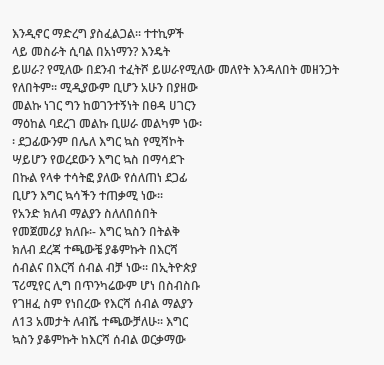እንዲኖር ማድረግ ያስፈልጋል፡፡ ተተኪዎች
ላይ መስራት ሲባል በአነማን? እንዴት
ይሠራ? የሚለው በደንብ ተፈትሾ ይሠራየሚለው መለየት እንዳለበት መዘንጋት
የለበትም፡፡ ሚዲያውም ቢሆን አሁን በያዘው
መልኩ ነገር ግን ከወገንተኝነት በፀዳ ሀገርን
ማዕከል ባደረገ መልኩ ቢሠራ መልካም ነው፡
፡ ደጋፊውንም በሌለ እግር ኳስ የሚሻኮት
ሣይሆን የወረደውን እግር ኳስ በማሳደጉ
በኩል የላቀ ተሳትፎ ያለው የሰለጠነ ደጋፊ
ቢሆን እግር ኳሳችን ተጠቃሚ ነው፡፡
የአንድ ክለብ ማልያን ስለለበሰበት
የመጀመሪያ ክለቡ፡- እግር ኳስን በትልቅ
ክለብ ደረጃ ተጫውቼ ያቆምኩት በእርሻ
ሰብልና በእርሻ ሰብል ብቻ ነው፡፡ በኢትዮጵያ
ፕሪሚየር ሊግ በጥንካሬውም ሆነ በስብስቡ
የገዘፈ ስም የነበረው የእርሻ ሰብል ማልያን
ለ13 አመታት ለብሼ ተጫውቻለሁ፡፡ እግር
ኳስን ያቆምኩት ከእርሻ ሰብል ወርቃማው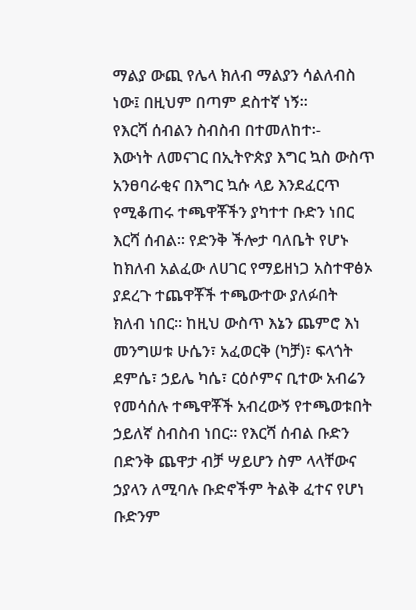ማልያ ውጪ የሌላ ክለብ ማልያን ሳልለብስ
ነው፤ በዚህም በጣም ደስተኛ ነኝ፡፡
የእርሻ ሰብልን ስብስብ በተመለከተ፡-
እውነት ለመናገር በኢትዮጵያ እግር ኳስ ውስጥ
አንፀባራቂና በእግር ኳሱ ላይ እንደፈርጥ
የሚቆጠሩ ተጫዋቾችን ያካተተ ቡድን ነበር
እርሻ ሰብል፡፡ የድንቅ ችሎታ ባለቤት የሆኑ
ከክለብ አልፈው ለሀገር የማይዘነጋ አስተዋፅኦ
ያደረጉ ተጨዋቾች ተጫውተው ያለፉበት
ክለብ ነበር፡፡ ከዚህ ውስጥ እኔን ጨምሮ እነ
መንግሠቱ ሁሴን፣ አፈወርቅ (ካቻ)፣ ፍላጎት
ደምሴ፣ ኃይሌ ካሴ፣ ርዕሶምና ቢተው አብሬን
የመሳሰሉ ተጫዋቾች አብረውኝ የተጫወቱበት
ኃይለኛ ስብስብ ነበር፡፡ የእርሻ ሰብል ቡድን
በድንቅ ጨዋታ ብቻ ሣይሆን ስም ላላቸውና
ኃያላን ለሚባሉ ቡድኖችም ትልቅ ፈተና የሆነ
ቡድንም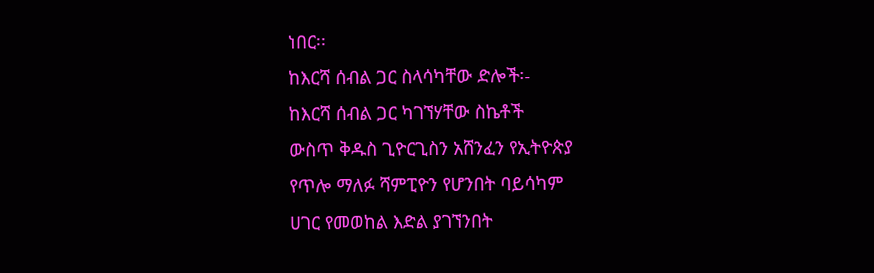ነበር፡፡
ከእርሻ ሰብል ጋር ስላሳካቸው ድሎች፡-
ከእርሻ ሰብል ጋር ካገኘሃቸው ስኬቶች
ውስጥ ቅዱስ ጊዮርጊስን አሸንፈን የኢትዮጵያ
የጥሎ ማለፉ ሻምፒዮን የሆንበት ባይሳካም
ሀገር የመወከል እድል ያገኘንበት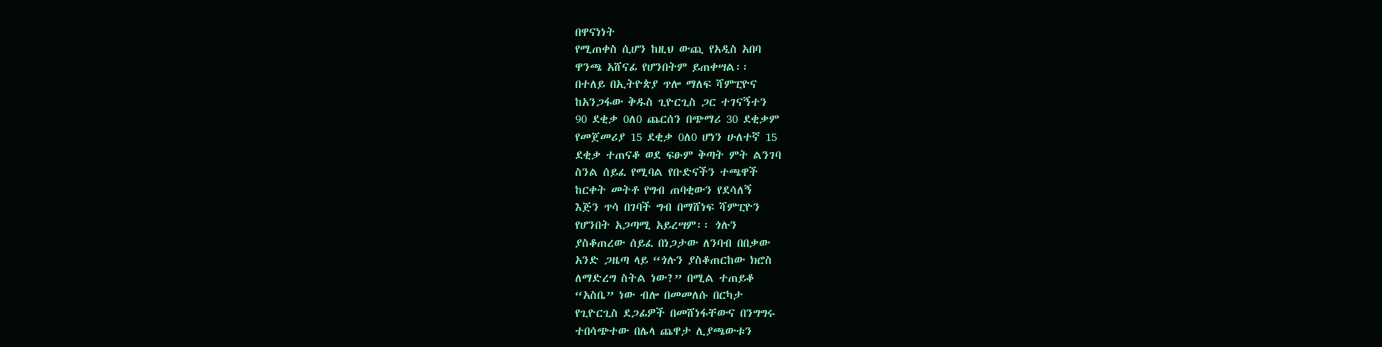በዋናነነት
የሚጠቀስ ሲሆን ከዚህ ውጪ የአዲስ አበባ
ዋንጫ አሸናፊ የሆንበትም ይጠቀሣል፡፡
በተለይ በኢትዮጵያ ጥሎ ማለፍ ሻምፒዮና
ከአንጋፋው ቅዱስ ጊዮርጊስ ጋር ተገናኝተን
90 ደቂቃ 0ለ0 ጨርሰን በጭማሪ 30 ደቂቃም
የመጀመሪያ 15 ደቂቃ 0ለ0 ሆነን ሁለተኛ 15
ደቂቃ ተጠናቆ ወደ ፍፁም ቅጣት ምት ልንገባ
ስንል ሰይፈ የሚባል የቡድናችን ተጫዋች
ከርቀት መትቶ የግብ ጠባቂውን የደሳለኝ
እጅን ጥሳ በገባች ግብ በማሸነፍ ሻምፒዮን
የሆንበት አጋጣሚ አይረሣም፡፡ ጎሉን
ያስቆጠረው ሰይፈ በነጋታው ለንባብ በበቃው
አንድ ጋዜጣ ላይ “ጎሉን ያስቆጠርከው ክሮስ
ለማድረግ ስትል ነው?” በሚል ተጠይቆ
“አስቤ” ነው ብሎ በመመለሱ በርካታ
የጊዮርጊስ ደጋፊዎች በመሸነፋቸውና በንግግሩ
ተበሳጭተው በሌላ ጨዋታ ሊያጫውቱን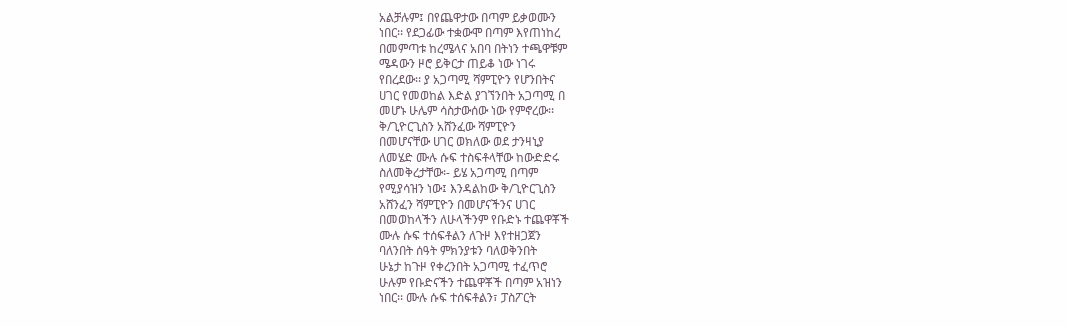አልቻሉም፤ በየጨዋታው በጣም ይቃወሙን
ነበር፡፡ የደጋፊው ተቋውሞ በጣም እየጠነከረ
በመምጣቱ ከረሜላና አበባ በትነን ተጫዋቹም
ሜዳውን ዞሮ ይቅርታ ጠይቆ ነው ነገሩ
የበረደው፡፡ ያ አጋጣሚ ሻምፒዮን የሆንበትና
ሀገር የመወከል እድል ያገኘንበት አጋጣሚ በ
መሆኑ ሁሌም ሳስታውሰው ነው የምኖረው፡፡
ቅ/ጊዮርጊስን አሸንፈው ሻምፒዮን
በመሆናቸው ሀገር ወክለው ወደ ታንዛኒያ
ለመሄድ ሙሉ ሱፍ ተስፍቶላቸው ከውድድሩ
ስለመቅረታቸው፡- ይሄ አጋጣሚ በጣም
የሚያሳዝን ነው፤ እንዳልከው ቅ/ጊዮርጊስን
አሸንፈን ሻምፒዮን በመሆናችንና ሀገር
በመወከላችን ለሁላችንም የቡድኑ ተጨዋቾች
ሙሉ ሱፍ ተሰፍቶልን ለጉዞ እየተዘጋጀን
ባለንበት ሰዓት ምክንያቱን ባለወቅንበት
ሁኔታ ከጉዞ የቀረንበት አጋጣሚ ተፈጥሮ
ሁሉም የቡድናችን ተጨዋቾች በጣም አዝነን
ነበር፡፡ ሙሉ ሱፍ ተሰፍቶልን፣ ፓስፖርት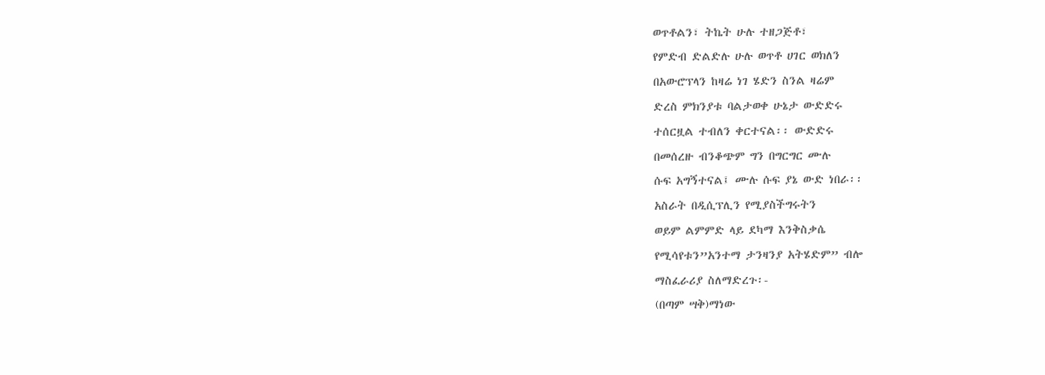ወጥቶልን፣ ትኬት ሁሉ ተዘጋጅቶ፣
የምድብ ድልድሉ ሁሉ ወጥቶ ሀገር ወክለን
በአውሮፕላን ከዛሬ ነገ ሄድን ስንል ዛሬም
ድረስ ምክንያቱ ባልታወቀ ሁኔታ ውድድሩ
ተሰርዟል ተብለን ቀርተናል፡፡ ውድድሩ
በመሰረዙ ብንቆጭም ግን በግርግር ሙሉ
ሱፍ አግኝተናል፤ ሙሉ ሱፍ ያኔ ውድ ነበራ፡፡
አስራት በዲሲፕሊን የሚያስችግሩትን
ወይም ልምምድ ላይ ደካማ እንቅስቃሴ
የሚሳየቱን”አንተማ ታንዛንያ አትሄድም” ብሎ
ማስፈራሪያ ስለማድረጉ፡-
(በጣም ሣቅ)ማነው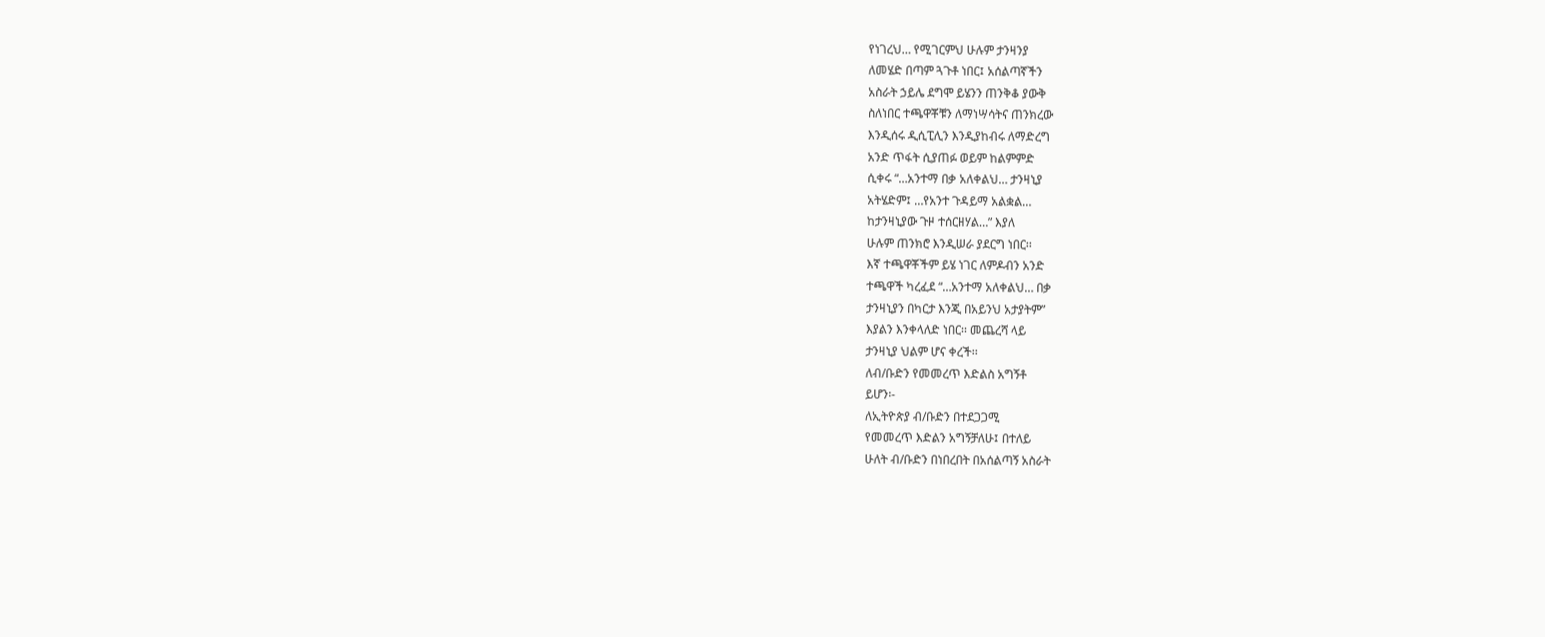የነገረህ… የሚገርምህ ሁሉም ታንዛንያ
ለመሄድ በጣም ጓጉቶ ነበር፤ አሰልጣኛችን
አስራት ኃይሌ ደግሞ ይሄንን ጠንቅቆ ያውቅ
ስለነበር ተጫዋቾቹን ለማነሣሳትና ጠንክረው
እንዲሰሩ ዲሲፒሊን እንዲያከብሩ ለማድረግ
አንድ ጥፋት ሲያጠፉ ወይም ከልምምድ
ሲቀሩ “…አንተማ በቃ አለቀልህ… ታንዛኒያ
አትሄድም፤ …የአንተ ጉዳይማ አልቋል…
ከታንዛኒያው ጉዞ ተሰርዘሃል…” እያለ
ሁሉም ጠንክሮ እንዲሠራ ያደርግ ነበር፡፡
እኛ ተጫዋቾችም ይሄ ነገር ለምዶብን አንድ
ተጫዋች ካረፈደ “…አንተማ አለቀልህ… በቃ
ታንዛኒያን በካርታ እንጂ በአይንህ አታያትም”
እያልን እንቀላለድ ነበር፡፡ መጨረሻ ላይ
ታንዛኒያ ህልም ሆና ቀረች፡፡
ለብ/ቡድን የመመረጥ እድልስ አግኝቶ
ይሆን፡-
ለኢትዮጵያ ብ/ቡድን በተደጋጋሚ
የመመረጥ እድልን አግኝቻለሁ፤ በተለይ
ሁለት ብ/ቡድን በነበረበት በአሰልጣኝ አስራት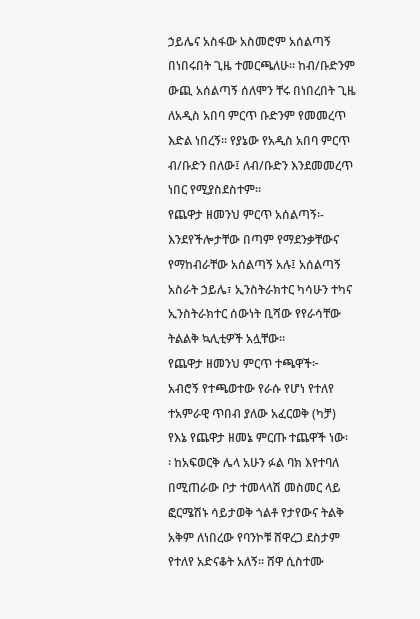ኃይሌና አስፋው አስመሮም አሰልጣኝ
በነበሩበት ጊዜ ተመርጫለሁ፡፡ ከብ/ቡድንም
ውጪ አሰልጣኝ ሰለሞን ቸሩ በነበረበት ጊዜ
ለአዲስ አበባ ምርጥ ቡድንም የመመረጥ
እድል ነበረኝ፡፡ የያኔው የአዲስ አበባ ምርጥ
ብ/ቡድን በለው፤ ለብ/ቡድን እንደመመረጥ
ነበር የሚያስደስተም፡፡
የጨዋታ ዘመንህ ምርጥ አሰልጣኝ፡-
እንደየችሎታቸው በጣም የማደንቃቸውና
የማከብራቸው አሰልጣኝ አሉ፤ አሰልጣኝ
አስራት ኃይሌ፣ ኢንስትራክተር ካሳሁን ተካና
ኢንስትራክተር ሰውነት ቢሻው የየራሳቸው
ትልልቅ ኳሊቲዎች አሏቸው፡፡
የጨዋታ ዘመንህ ምርጥ ተጫዋች፦
አብሮኝ የተጫወተው የራሱ የሆነ የተለየ
ተአምራዊ ጥበብ ያለው አፈርወቅ (ካቻ)
የእኔ የጨዋታ ዘመኔ ምርጡ ተጨዋች ነው፡
፡ ከአፍወርቅ ሌላ አሁን ፉል ባክ እየተባለ
በሚጠራው ቦታ ተመላላሽ መስመር ላይ
ፎርሜሽኑ ሳይታወቅ ጎልቶ የታየውና ትልቅ
አቅም ለነበረው የባንኮቹ ሸዋረጋ ደስታም
የተለየ አድናቆት አለኝ፡፡ ሸዋ ሲስተሙ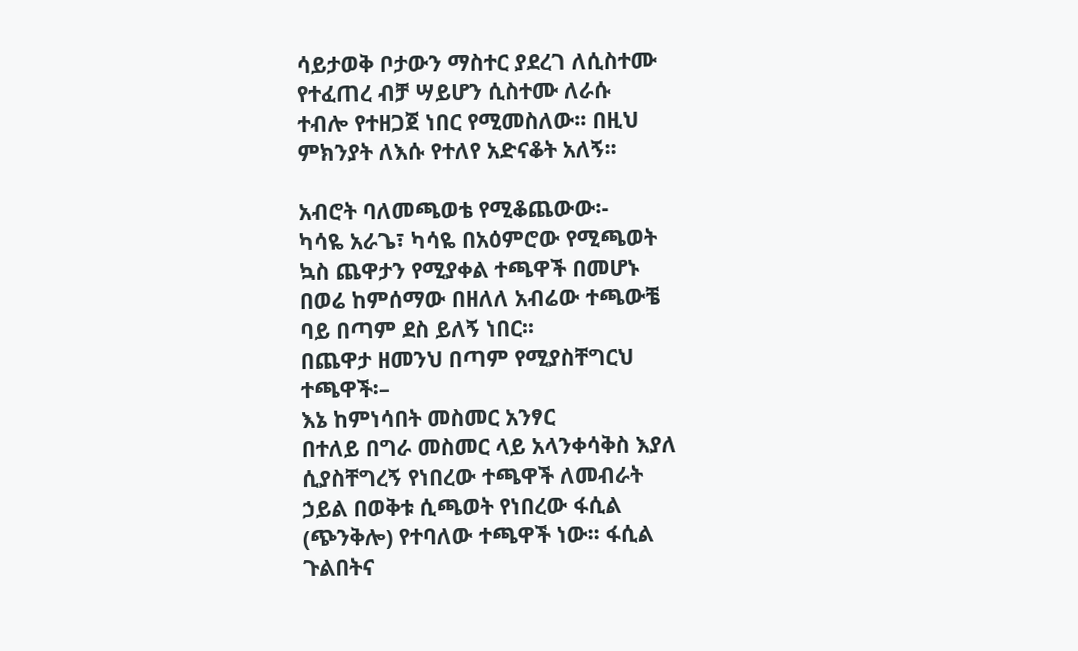ሳይታወቅ ቦታውን ማስተር ያደረገ ለሲስተሙ
የተፈጠረ ብቻ ሣይሆን ሲስተሙ ለራሱ
ተብሎ የተዘጋጀ ነበር የሚመስለው፡፡ በዚህ
ምክንያት ለእሱ የተለየ አድናቆት አለኝ፡፡

አብሮት ባለመጫወቴ የሚቆጨውው፡-
ካሳዬ አራጌ፣ ካሳዬ በአዕምሮው የሚጫወት
ኳስ ጨዋታን የሚያቀል ተጫዋች በመሆኑ
በወሬ ከምሰማው በዘለለ አብሬው ተጫውቼ
ባይ በጣም ደስ ይለኝ ነበር፡፡
በጨዋታ ዘመንህ በጣም የሚያስቸግርህ
ተጫዋች፡–
እኔ ከምነሳበት መስመር አንፃር
በተለይ በግራ መስመር ላይ አላንቀሳቅስ እያለ
ሲያስቸግረኝ የነበረው ተጫዋች ለመብራት
ኃይል በወቅቱ ሲጫወት የነበረው ፋሲል
(ጭንቅሎ) የተባለው ተጫዋች ነው፡፡ ፋሲል
ጉልበትና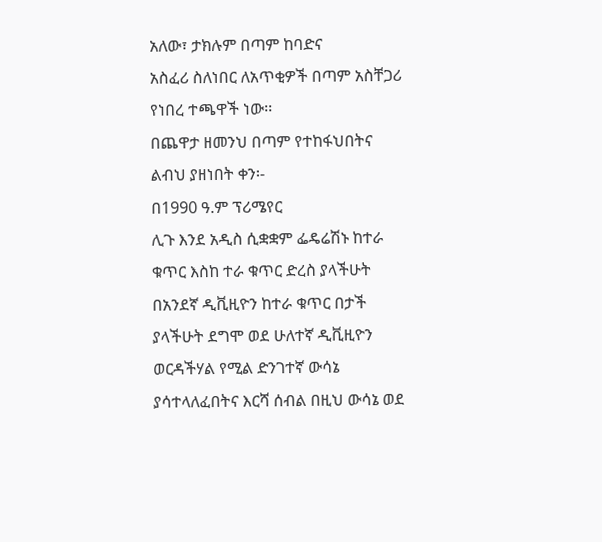አለው፣ ታክሉም በጣም ከባድና
አስፈሪ ስለነበር ለአጥቂዎች በጣም አስቸጋሪ
የነበረ ተጫዋች ነው፡፡
በጨዋታ ዘመንህ በጣም የተከፋህበትና
ልብህ ያዘነበት ቀን፡-
በ1990 ዓ.ም ፕሪሜየር
ሊጉ እንደ አዲስ ሲቋቋም ፌዴሬሽኑ ከተራ
ቁጥር እስከ ተራ ቁጥር ድረስ ያላችሁት
በአንደኛ ዲቪዚዮን ከተራ ቁጥር በታች
ያላችሁት ደግሞ ወደ ሁለተኛ ዲቪዚዮን
ወርዳችሃል የሚል ድንገተኛ ውሳኔ
ያሳተላለፈበትና እርሻ ሰብል በዚህ ውሳኔ ወደ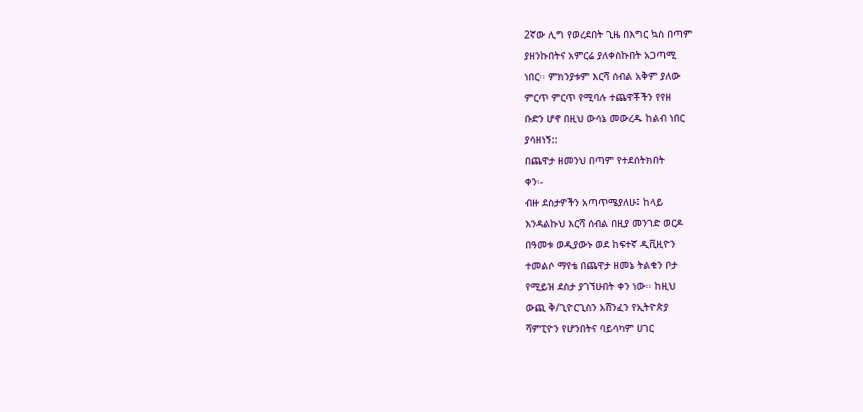2ኛው ሊግ የወረደበት ጊዜ በእግር ኳስ በጣም
ያዘንኩበትና አምርሬ ያለቀስኩበት አጋጣሚ
ነበር፡፡ ምክንያቱም እርሻ ሰብል አቅም ያለው
ምርጥ ምርጥ የሚባሉ ተጨዋቾችን የየዘ
ቡድን ሆኖ በዚህ ውሳኔ መውረዱ ከልብ ነበር
ያሳዘነኝ::
በጨዋታ ዘመንህ በጣም የተደሰትክበት
ቀን፡-
ብዙ ደስታዎችን አጣጥሜያለሁ፤ ከላይ
እንዳልኩህ እርሻ ሰብል በዚያ መንገድ ወርዶ
በዓመቱ ወዲያውኑ ወደ ከፍተኛ ዲቪዚዮን
ተመልሶ ማየቴ በጨዋታ ዘመኔ ትልቁን ቦታ
የሚይዝ ደስታ ያገኘሁበት ቀን ነው፡፡ ከዚህ
ውጪ ቅ/ጊዮርጊስን አሸንፈን የኢትዮጵያ
ሻምፒዮን የሆንበትና ባይሳካም ሀገር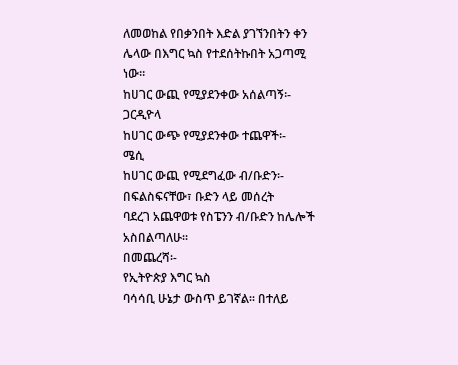ለመወከል የበቃንበት እድል ያገኘንበትን ቀን
ሌላው በእግር ኳስ የተደሰትኩበት አጋጣሚ
ነው፡፡
ከሀገር ውጪ የሚያደንቀው አሰልጣኝ፡-
ጋርዲዮላ
ከሀገር ውጭ የሚያደንቀው ተጨዋች፡-
ሜሲ
ከሀገር ውጪ የሚደግፈው ብ/ቡድን፡-
በፍልስፍናቸው፣ ቡድን ላይ መሰረት
ባደረገ አጨዋወቱ የስፔንን ብ/ቡድን ከሌሎች
አስበልጣለሁ፡፡
በመጨረሻ፡-
የኢትዮጵያ እግር ኳስ
ባሳሳቢ ሁኔታ ውስጥ ይገኛል፡፡ በተለይ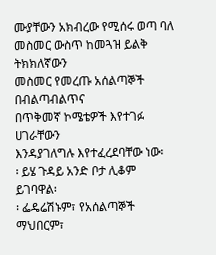ሙያቸውን አክብረው የሚሰሩ ወጣ ባለ
መስመር ውስጥ ከመጓዝ ይልቅ ትክክለኛውን
መስመር የመረጡ አሰልጣኞች በብልጣብልጥና
በጥቅመኛ ኮሜቴዎች እየተገፉ ሀገራቸውን
እንዳያገለግሉ እየተፈረደባቸው ነው፡
፡ ይሄ ጉዳይ አንድ ቦታ ሊቆም ይገባዋል፡
፡ ፌዴሬሽኑም፣ የአሰልጣኞች ማህበርም፣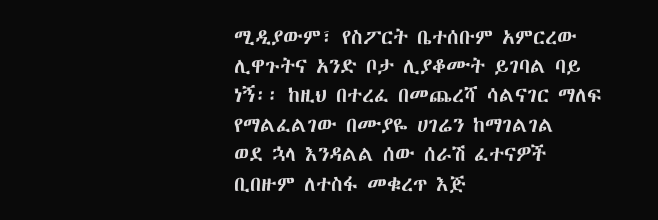ሚዲያውም፣ የስፖርት ቤተሰቡም አምርረው
ሊዋጉትና አንድ ቦታ ሊያቆሙት ይገባል ባይ
ነኝ፡፡ ከዚህ በተረፈ በመጨረሻ ሳልናገር ማለፍ
የማልፈልገው በሙያዬ ሀገሬን ከማገልገል
ወደ ኋላ እንዳልል ሰው ሰራሽ ፈተናዎች
ቢበዙም ለተስፋ መቁረጥ እጅ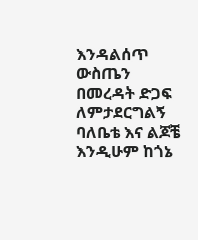እንዳልሰጥ
ውስጤን በመረዳት ድጋፍ ለምታደርግልኝ
ባለቤቴ እና ልጆቼ እንዲሁም ከጎኔ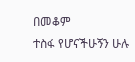በመቆም
ተስፋ የሆናችሁኝን ሁሉ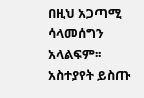በዚህ አጋጣሚ
ሳላመሰግን አላልፍም፡፡
አስተያየት ይስጡ